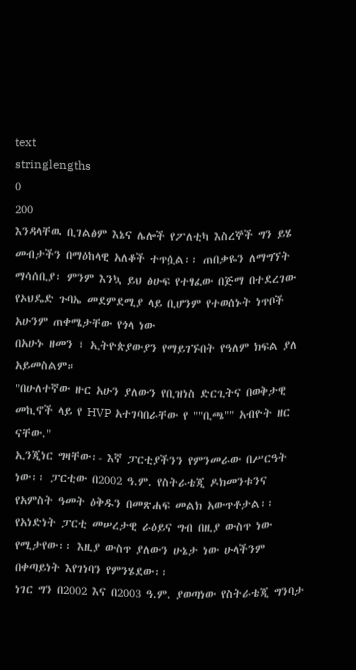text
stringlengths
0
200
እንዳላቸዉ ቢገልፅም እኔና ሌሎች የፖለቲካ እስረኞች ግን ይሄ መብታችን በማዕከላዊ አለቆች ተጥሷል፡፡ ጠበቃዬን ለማግኘት
ማሳሰቢያ፡ ምንም እንኳ ይህ ፅሁፍ የተፃፈው በጅማ በተደረገው የኦህዴድ ጉባኤ መደምደሚያ ላይ ቢሆንም የተወሰኑት ነጥቦች አሁንም ጠቀሜታቸው የጎላ ነው
በአሁኑ ዘመን ፣ ኢትዮጵያውያን የማይገኙበት የዓለም ክፍል ያለ አይመስልም።
"በሁለተኛው ዙር አሁን ያለውን የቢዝነስ ድርጊትና በወቅታዊ መኪኖች ላይ የ HVP አተገባበራቸው የ ""ቢጫ"" አብዮት ዘር ናቸው."
ኢንጂነር ግዛቸው፡- እኛ ፓርቲያችንን የምንመራው በሥርዓት ነው፡፡ ፓርቲው በ2002 ዓ.ም. የስትራቴጂ ዶክመንቱንና የአምስት ዓመት ዕቅዱን በመጽሐፍ መልክ አውጥቶታል፡፡ የአነድነት ፓርቲ መሠረታዊ ራዕይና ግብ በዚያ ውስጥ ነው የሚታየው፡፡ እዚያ ውስጥ ያለውን ሁኔታ ነው ሁላችንም በቀጣይነት እየገነባን የምንሄደው፡፡
ነገር ግን በ2002 እና በ2003 ዓ.ም. ያወጣነው የስትራቴጂ ግንባታ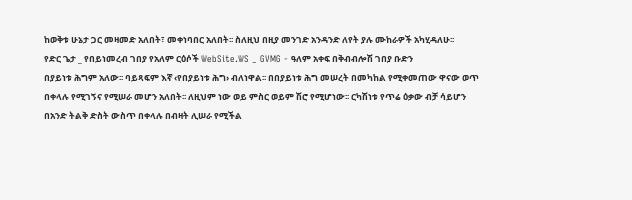ከወቅቱ ሁኔታ ጋር መዛመድ አለበት፣ መቀነባበር አለበት፡፡ ስለዚህ በዚያ መንገድ አንዳንድ ለየት ያሉ ሙከራዎች አካሂዳለሁ፡፡
የድር ጌታ _ የበይነመረብ ገበያ የአለም ርዕሶች WebSite.WS _ GVMG - ዓለም አቀፍ በቅብብሎሽ ገበያ ቡድን
በያይነቱ ሕግም አለው፡፡ ባይጻፍም እኛ ‹የበያይነቱ ሕግ› ብለነዋል፡፡ በበያይነቱ ሕግ መሠረት በመካከል የሚቀመጠው ዋናው ወጥ በቀላሉ የሚገኝና የሚሠራ መሆን አለበት፡፡ ለዚህም ነው ወይ ምስር ወይም ሽሮ የሚሆነው፡፡ ርካሽነቱ የጥሬ ዕቃው ብቻ ሳይሆን በአንድ ትልቅ ድስት ውስጥ በቀላሉ በብዛት ሊሠራ የሚችል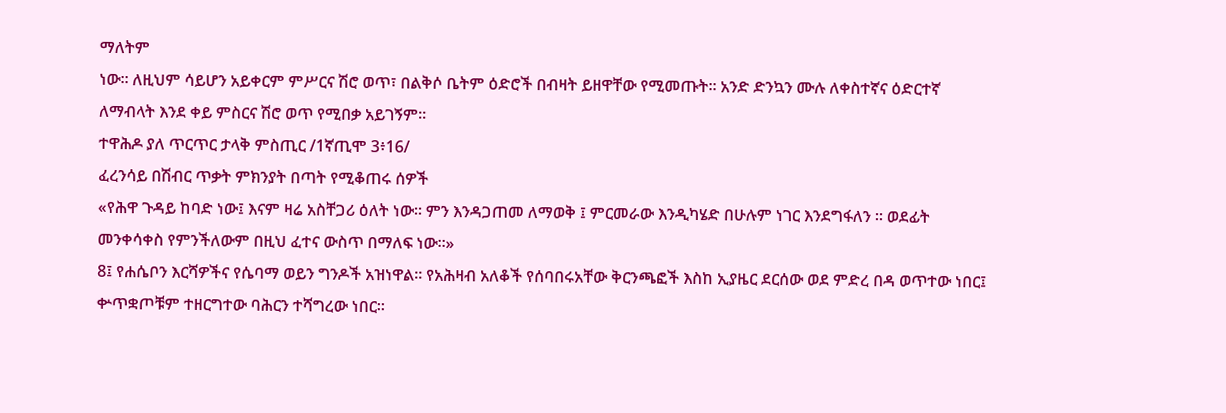ማለትም
ነው፡፡ ለዚህም ሳይሆን አይቀርም ምሥርና ሽሮ ወጥ፣ በልቅሶ ቤትም ዕድሮች በብዛት ይዘዋቸው የሚመጡት፡፡ አንድ ድንኳን ሙሉ ለቀስተኛና ዕድርተኛ ለማብላት እንደ ቀይ ምስርና ሽሮ ወጥ የሚበቃ አይገኝም፡፡
ተዋሕዶ ያለ ጥርጥር ታላቅ ምስጢር /1ኛጢሞ 3፥16/
ፈረንሳይ በሽብር ጥቃት ምክንያት በጣት የሚቆጠሩ ሰዎች
«የሕዋ ጉዳይ ከባድ ነው፤ እናም ዛሬ አስቸጋሪ ዕለት ነው። ምን እንዳጋጠመ ለማወቅ ፤ ምርመራው እንዲካሄድ በሁሉም ነገር እንደግፋለን ። ወደፊት መንቀሳቀስ የምንችለውም በዚህ ፈተና ውስጥ በማለፍ ነው።»
8፤ የሐሴቦን እርሻዎችና የሴባማ ወይን ግንዶች አዝነዋል። የአሕዛብ አለቆች የሰባበሩአቸው ቅርንጫፎች እስከ ኢያዜር ደርሰው ወደ ምድረ በዳ ወጥተው ነበር፤ ቍጥቋጦቹም ተዘርግተው ባሕርን ተሻግረው ነበር።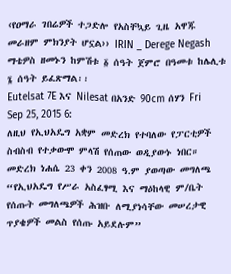‹የዐማራ ገበሬዎች ተጋድሎ የአስቸኳይ ጊዜ አዋጁ መራዘም ምክንያት ሆኗል›› IRIN _ Derege Negash
ማቴዎስ ዘመኑን ከምሽቱ ፩ ሰዓት ጀምሮ በዓመቱ ከሌሊቱ ፮ ሰዓት ይፈጽማል፡፡
Eutelsat 7E እና Nilesat በአንድ 90cm ሰሃን Fri Sep 25, 2015 6:
ለዚህ የኢህአዴግ አቋም መድረክ የተባለው የፓርቲዎች ስብስብ የተቃውሞ ምላሽ የሰጠው ወዲያውኑ ነበር። መድረክ ነሐሴ 23 ቀን 2008 ዓ.ም ያወጣው መግለጫ “የኢህአዴግ የሥራ አስፈፃሚ እና ማዕከላዊ ም/ቤት የሰጡት መግለጫዎች ሕዝቡ ለሚያነሳቸው መሠረታዊ ጥያቄዎች መልስ የሰጡ አይደሉም”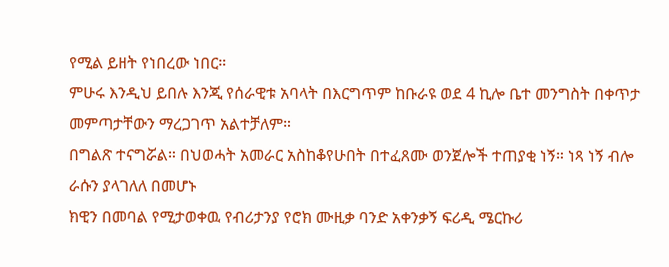የሚል ይዘት የነበረው ነበር።
ምሁሩ እንዲህ ይበሉ እንጂ የሰራዊቱ አባላት በእርግጥም ከቡራዩ ወደ 4 ኪሎ ቤተ መንግስት በቀጥታ መምጣታቸውን ማረጋገጥ አልተቻለም።
በግልጽ ተናግሯል። በህወሓት አመራር አስከቆየሁበት በተፈጸሙ ወንጀሎች ተጠያቂ ነኝ። ነጻ ነኝ ብሎ ራሱን ያላገለለ በመሆኑ
ክዊን በመባል የሚታወቀዉ የብሪታንያ የሮክ ሙዚቃ ባንድ አቀንቃኝ ፍሪዲ ሜርኩሪ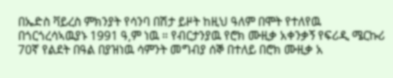በኤድስ ቫይረስ ምክንያት የሳንባ በሽታ ይዞት ከዚህ ዓለም በሞት የተለየዉ በጎርጎረሳኣዉያኑ 1991 ዓ,ም ነዉ ። የብርታንያዉ የሮክ ሙዚቃ አቀንቃኝ የፍሪዲ ሜርኩሪ 70ኛ የልደት በዓል በያዝነዉ ሳምንት መግብያ ሰኞ በተለይ በሮክ ሙዚቃ አ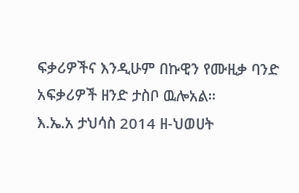ፍቃሪዎችና እንዲሁም በኩዊን የሙዚቃ ባንድ አፍቃሪዎች ዘንድ ታስቦ ዉሎአል።
እ.ኤ.አ ታህሳስ 2014 ዘ-ህወሀት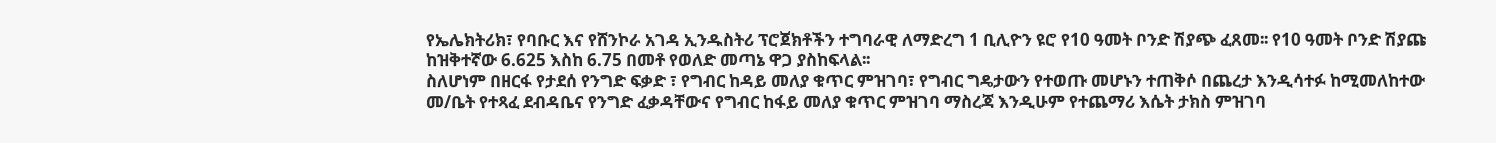የኤሌክትሪክ፣ የባቡር እና የሸንኮራ አገዳ ኢንዱስትሪ ፕሮጀክቶችን ተግባራዊ ለማድረግ 1 ቢሊዮን ዩሮ የ10 ዓመት ቦንድ ሽያጭ ፈጸመ፡፡ የ10 ዓመት ቦንድ ሽያጩ ከዝቅተኛው 6.625 እስከ 6.75 በመቶ የወለድ መጣኔ ዋጋ ያስከፍላል፡፡
ስለሆነም በዘርፋ የታደሰ የንግድ ፍቃድ ፣ የግብር ከዳይ መለያ ቁጥር ምዝገባ፣ የግብር ግዴታውን የተወጡ መሆኑን ተጠቅሶ በጨረታ እንዲሳተፉ ከሚመለከተው መ/ቤት የተጻፈ ደብዳቤና የንግድ ፈቃዳቸውና የግብር ከፋይ መለያ ቁጥር ምዝገባ ማስረጃ እንዲሁም የተጨማሪ እሴት ታክስ ምዝገባ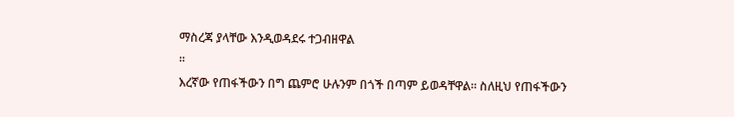ማስረጃ ያላቸው እንዲወዳደሩ ተጋብዘዋል
፡፡
እረኛው የጠፋችውን በግ ጨምሮ ሁሉንም በጎች በጣም ይወዳቸዋል። ስለዚህ የጠፋችውን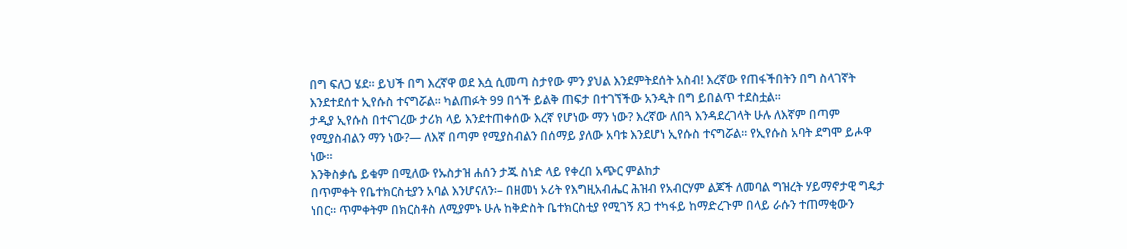በግ ፍለጋ ሄደ። ይህች በግ እረኛዋ ወደ እሷ ሲመጣ ስታየው ምን ያህል እንደምትደሰት አስብ! እረኛው የጠፋችበትን በግ ስላገኛት እንደተደሰተ ኢየሱስ ተናግሯል። ካልጠፉት 99 በጎች ይልቅ ጠፍታ በተገኘችው አንዲት በግ ይበልጥ ተደስቷል።
ታዲያ ኢየሱስ በተናገረው ታሪክ ላይ እንደተጠቀሰው እረኛ የሆነው ማን ነው? እረኛው ለበጓ እንዳደረገላት ሁሉ ለእኛም በጣም የሚያስብልን ማን ነው?— ለእኛ በጣም የሚያስብልን በሰማይ ያለው አባቱ እንደሆነ ኢየሱስ ተናግሯል። የኢየሱስ አባት ደግሞ ይሖዋ ነው።
እንቅስቃሴ ይቁም በሚለው የኡስታዝ ሐሰን ታጁ ስነድ ላይ የቀረበ አጭር ምልከታ
በጥምቀት የቤተክርስቲያን አባል እንሆናለን፡– በዘመነ ኦሪት የእግዚአብሔር ሕዝብ የአብርሃም ልጆች ለመባል ግዝረት ሃይማኖታዊ ግዴታ ነበር፡፡ ጥምቀትም በክርስቶስ ለሚያምኑ ሁሉ ከቅድስት ቤተክርስቲያ የሚገኝ ጸጋ ተካፋይ ከማድረጉም በላይ ራሱን ተጠማቂውን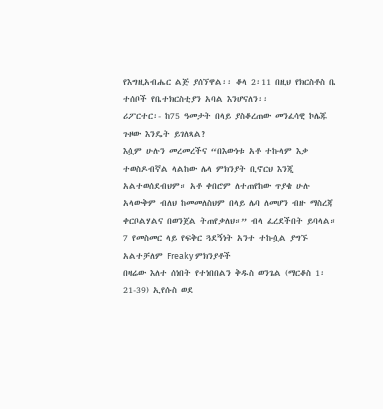የእግዚአብሔር ልጅ ያሰኘዋል፡፡ ቆላ 2፡11 በዚህ የክርስቶስ ቤ
ተሰቦች የቤተክርስቲያን አባል እንሆናለን፡፡
ሪፖርተር፡- ከ75 ዓመታት በላይ ያስቆረጠው መንፈሳዊ ኮሌጁ ጉዞው እንዴት ይገለጻል?
እሷም ሁሉን መረመረችና “በእውነቱ አቶ ተኩላም እቃ ተወስዶብኛል ላልከው ሌላ ምክንያት ቢኖርህ እንጂ አልተወሰደብህም። አቶ ቀበሮም ለተጠየከው ጥያቄ ሁሉ አላውቅም ብለህ ከመመለስህም በላይ ሌባ ለመሆን ብዙ ማስረጃ ቀርቦልሃልና በወንጀል ትጠየቃለህ።” ብላ ፈረደችበት ይባላል።
7 የመስመር ላይ የፍቅር ጓደኝነት አንተ ተኩሷል ያግኙ አልተቻለም Freaky ምክንያቶች
በዛሬው እለተ ሰነበት የተነበበልን ቅዱስ ወንጌል (ማርቆስ 1፡21-39) ኢየሱስ ወደ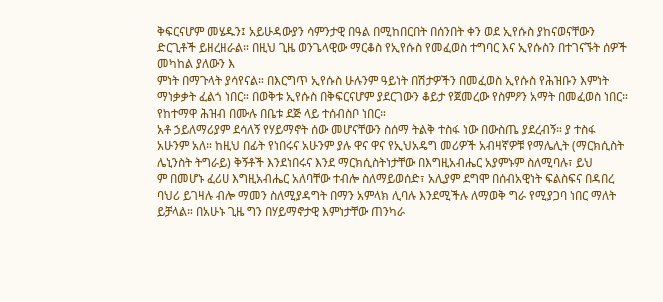ቅፍርናሆም መሄዱን፤ አይሁዳውያን ሳምንታዊ በዓል በሚከበርበት በሰንበት ቀን ወደ ኢየሱስ ያከናወናቸውን ድርጊቶች ይዘረዘራል። በዚህ ጊዜ ወንጌላዊው ማርቆስ የኢየሱስ የመፈወስ ተግባር እና ኢየሱስን በተገናኙት ሰዎች መካከል ያለውን እ
ምነት በማጉላት ያሳየናል። በእርግጥ ኢየሱስ ሁሉንም ዓይነት በሽታዎችን በመፈወስ ኢየሱስ የሕዝቡን እምነት ማነቃቃት ፈልጎ ነበር። በወቅቱ ኢየሱስ በቅፍርናሆም ያደርገውን ቆይታ የጀመረው የስምዖን አማት በመፈወስ ነበር። የከተማዋ ሕዝብ በሙሉ በቤቱ ደጅ ላይ ተሰብስቦ ነበር።
አቶ ኃይለማሪያም ደሳለኝ የሃይማኖት ሰው መሆናቸውን ስሰማ ትልቅ ተስፋ ነው በውስጤ ያደረብኝ። ያ ተስፋ አሁንም አለ። ከዚህ በፊት የነበሩና አሁንም ያሉ ዋና ዋና የኢህአዴግ መሪዎች አብዛኛዎቹ የማሌሊት (ማርክሲስት ሌኒንስት ትግራይ) ቅኝቶች እንደነበሩና እንደ ማርክሲስትነታቸው በእግዚአብሔር አያምኑም ስለሚባሉ፣ ይህ
ም በመሆኑ ፈሪሀ እግዚአብሔር አለባቸው ተብሎ ስለማይወሰድ፣ አሊያም ደግሞ በሰብአዊነት ፍልስፍና በዳበረ ባህሪ ይገዛሉ ብሎ ማመን ስለሚያዳግት በማን አምላክ ሊባሉ እንደሚችሉ ለማወቅ ግራ የሚያጋባ ነበር ማለት ይቻላል። በአሁኑ ጊዜ ግን በሃይማኖታዊ እምነታቸው ጠንካራ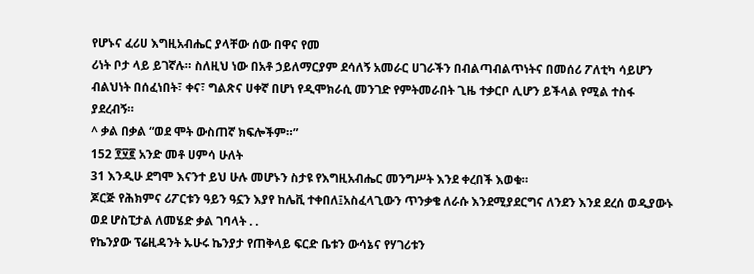የሆኑና ፈሪሀ እግዚአብሔር ያላቸው ሰው በዋና የመ
ሪነት ቦታ ላይ ይገኛሉ። ስለዚህ ነው በአቶ ኃይለማርያም ደሳለኝ አመራር ሀገራችን በብልጣብልጥነትና በመሰሪ ፖለቲካ ሳይሆን ብልህነት በሰፈነበት፣ ቀና፣ ግልጽና ሀቀኛ በሆነ የዲሞክራሲ መንገድ የምትመራበት ጊዜ ተቃርቦ ሊሆን ይችላል የሚል ተስፋ ያደረብኝ።
^ ቃል በቃል “ወደ ሞት ውስጠኛ ክፍሎችም።”
152 ፻፶፪ አንድ መቶ ሀምሳ ሁለት
31 እንዲሁ ደግሞ እናንተ ይህ ሁሉ መሆኑን ስታዩ የእግዚአብሔር መንግሥት እንደ ቀረበች እወቁ።
ጆርጅ የሕክምና ሪፖርቱን ዓይን ዓኗን እያየ ከሌቪ ተቀበለ፤አስፈላጊውን ጥንቃቄ ለራሱ እንደሚያደርግና ለንደን እንደ ደረሰ ወዲያውኑ ወደ ሆስፒታል ለመሄድ ቃል ገባላት . .
የኬንያው ፕሬዚዳንት ኡሁሩ ኬንያታ የጠቅላይ ፍርድ ቤቱን ውሳኔና የሃገሪቱን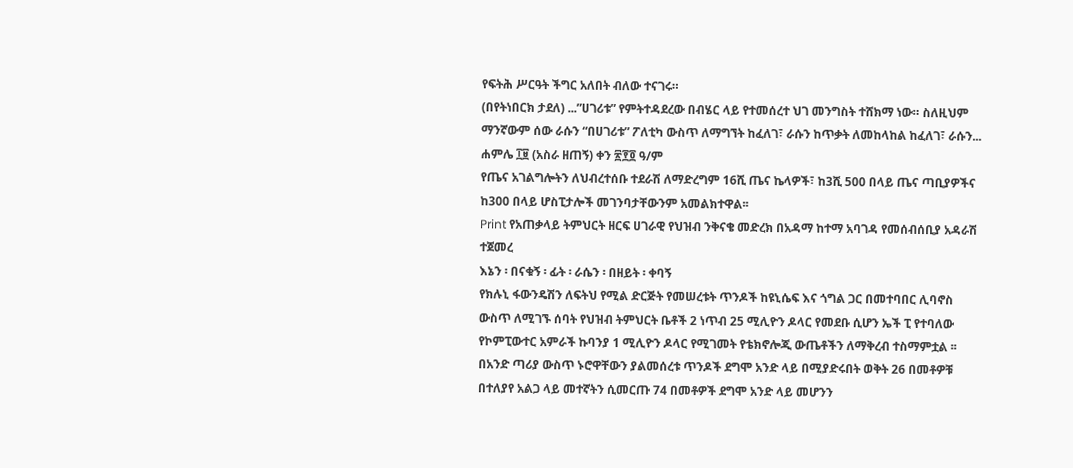የፍትሕ ሥርዓት ችግር አለበት ብለው ተናገሩ።
(በየትነበርክ ታደለ) ...”ሀገሪቱ” የምትተዳደረው በብሄር ላይ የተመሰረተ ህገ መንግስት ተሸክማ ነው። ስለዚህም ማንኛውም ሰው ራሱን “በሀገሪቱ” ፖለቲካ ውስጥ ለማግኘት ከፈለገ፣ ራሱን ከጥቃት ለመከላከል ከፈለገ፣ ራሱን...
ሐምሌ ፲፱ (አስራ ዘጠኝ) ቀን ፳፻፬ ዓ/ም
የጤና አገልግሎትን ለህብረተሰቡ ተደራሽ ለማድረግም 16ሺ ጤና ኬላዎች፣ ከ3ሺ 500 በላይ ጤና ጣቢያዎችና ከ300 በላይ ሆስፒታሎች መገንባታቸውንም አመልክተዋል፡፡
Print የአጠቃላይ ትምህርት ዘርፍ ሀገራዊ የህዝብ ንቅናቄ መድረክ በአዳማ ከተማ አባገዳ የመሰብሰቢያ አዳራሽ ተጀመረ
እኔን ፡ በናቁኝ ፡ ፊት ፡ ራሴን ፡ በዘይት ፡ ቀባኝ
የክሉኒ ፋውንዴሽን ለፍትህ የሚል ድርጅት የመሠረቱት ጥንዶች ከዩኒሴፍ እና ጎግል ጋር በመተባበር ሊባኖስ ውስጥ ለሚገኙ ሰባት የህዝብ ትምህርት ቤቶች 2 ነጥብ 25 ሚሊዮን ዶላር የመደቡ ሲሆን ኤች ፒ የተባለው የኮምፒውተር አምራች ኩባንያ 1 ሚሊዮን ዶላር የሚገመት የቴክኖሎጂ ውጤቶችን ለማቅረብ ተስማምቷል ፡፡
በአንድ ጣሪያ ውስጥ ኑሮዋቸውን ያልመሰረቱ ጥንዶች ደግሞ አንድ ላይ በሚያድሩበት ወቅት 26 በመቶዎቹ በተለያየ አልጋ ላይ መተኛትን ሲመርጡ 74 በመቶዎች ደግሞ አንድ ላይ መሆንን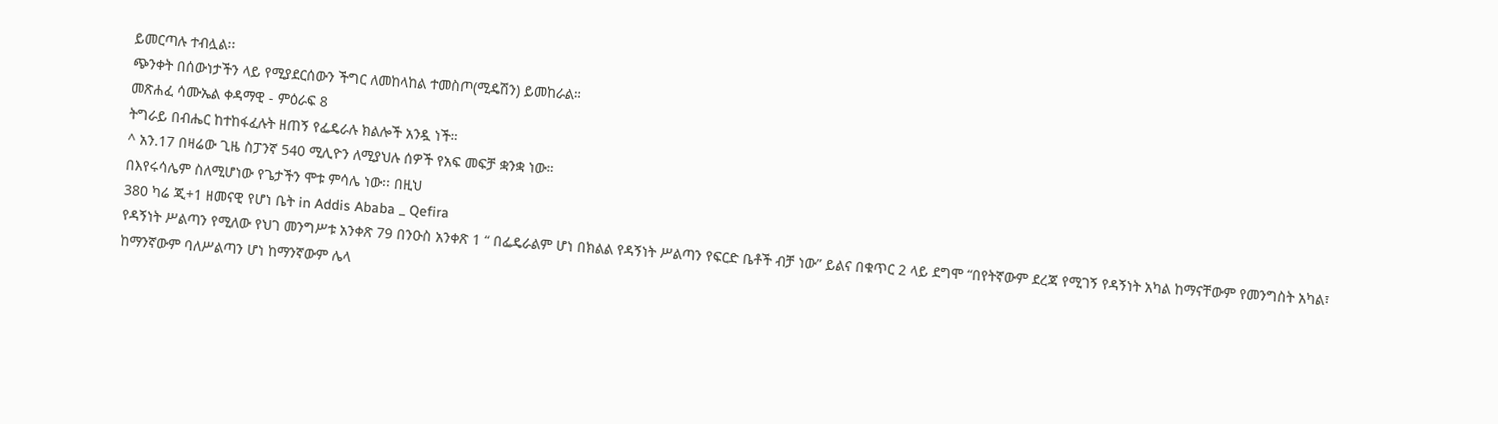ይመርጣሉ ተብሏል፡፡
ጭንቀት በሰውነታችን ላይ የሚያደርሰውን ችግር ለመከላከል ተመስጦ(ሚዴሽን) ይመከራል።
መጽሐፈ ሳሙኤል ቀዳማዊ - ምዕራፍ 8
ትግራይ በብሔር ከተከፋፈሉት ዘጠኝ የፌዴራሉ ክልሎች አንዷ ነች።
^ አን.17 በዛሬው ጊዜ ስፓንኛ 540 ሚሊዮን ለሚያህሉ ሰዎች የአፍ መፍቻ ቋንቋ ነው።
በእየሩሳሌም ስለሚሆነው የጌታችን ሞቱ ምሳሌ ነው፡፡ በዚህ
380 ካሬ ጂ+1 ዘመናዊ የሆነ ቤት in Addis Ababa _ Qefira
የዳኝነት ሥልጣን የሚለው የህገ መንግሥቱ አንቀጽ 79 በንዑስ አንቀጽ 1 “ በፌዴራልም ሆነ በክልል የዳኝነት ሥልጣን የፍርድ ቤቶች ብቻ ነው” ይልና በቁጥር 2 ላይ ደግሞ “በየትኛውም ደረጃ የሚገኝ የዳኝነት አካል ከማናቸውም የመንግስት አካል፣ ከማንኛውም ባለሥልጣን ሆነ ከማንኛውም ሌላ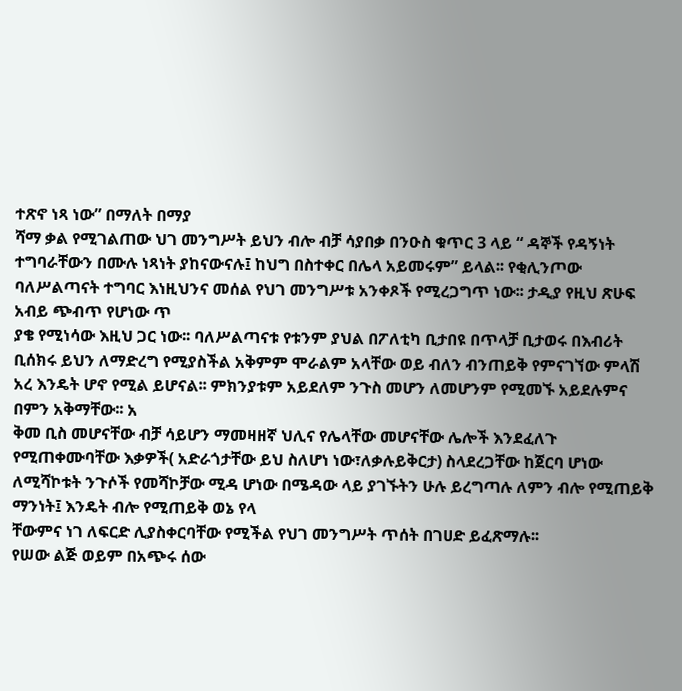ተጽኖ ነጻ ነው” በማለት በማያ
ሻማ ቃል የሚገልጠው ህገ መንግሥት ይህን ብሎ ብቻ ሳያበቃ በንዑስ ቁጥር 3 ላይ “ ዳኞች የዳኝነት ተግባራቸውን በሙሉ ነጻነት ያከናውናሉ፤ ከህግ በስተቀር በሌላ አይመሩም” ይላል፡፡ የቂሊንጦው ባለሥልጣናት ተግባር እነዚህንና መሰል የህገ መንግሥቱ አንቀጾች የሚረጋግጥ ነው፡፡ ታዲያ የዚህ ጽሁፍ አብይ ጭብጥ የሆነው ጥ
ያቄ የሚነሳው እዚህ ጋር ነው፡፡ ባለሥልጣናቱ የቱንም ያህል በፖለቲካ ቢታበዩ በጥላቻ ቢታወሩ በእብሪት ቢሰክሩ ይህን ለማድረግ የሚያስችል አቅምም ሞራልም አላቸው ወይ ብለን ብንጠይቅ የምናገኘው ምላሽ አረ እንዴት ሆኖ የሚል ይሆናል፡፡ ምክንያቱም አይደለም ንጉስ መሆን ለመሆንም የሚመኙ አይደሉምና በምን አቅማቸው፡፡ አ
ቅመ ቢስ መሆናቸው ብቻ ሳይሆን ማመዛዘኛ ህሊና የሌላቸው መሆናቸው ሌሎች እንደፈለጉ የሚጠቀሙባቸው እቃዎች( አድራጎታቸው ይህ ስለሆነ ነው፣ለቃሉይቅርታ) ስላደረጋቸው ከጀርባ ሆነው ለሚሻኮቱት ንጉሶች የመሻኮቻው ሚዳ ሆነው በሜዳው ላይ ያገኙትን ሁሉ ይረግጣሉ ለምን ብሎ የሚጠይቅ ማንነት፤ እንዴት ብሎ የሚጠይቅ ወኔ የላ
ቸውምና ነገ ለፍርድ ሊያስቀርባቸው የሚችል የህገ መንግሥት ጥሰት በገሀድ ይፈጽማሉ፡፡
የሠው ልጅ ወይም በአጭሩ ሰው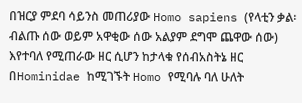በዝርያ ምደባ ሳይንስ መጠሪያው Homo sapiens (የላቲን ቃል፡ ብልጡ ሰው ወይም አዋቂው ሰው አልያም ደግሞ ጨዋው ሰው) እየተባለ የሚጠራው ዘር ሲሆን ከታላቁ የሰብአስትኔ ዘር በHominidae ከሚገኙት Homo የሚባሉ ባለ ሁለት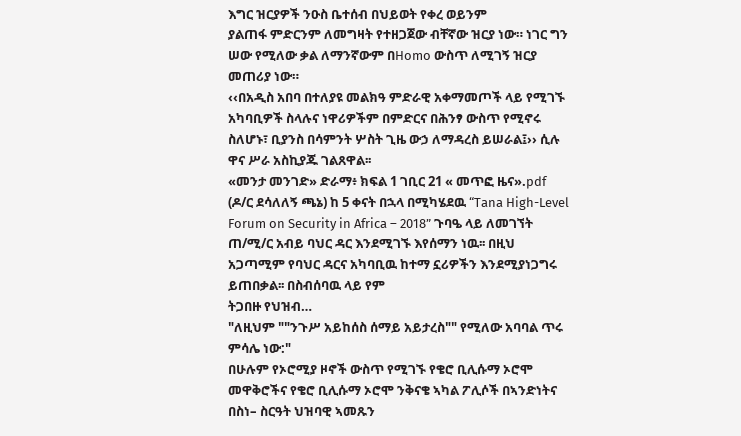እግር ዝርያዎች ንዑስ ቤተሰብ በህይወት የቀረ ወይንም
ያልጠፋ ምድርንም ለመግዛት የተዘጋጀው ብቸኛው ዝርያ ነው። ነገር ግን ሠው የሚለው ቃል ለማንኛውም በHomo ውስጥ ለሚገኝ ዝርያ መጠሪያ ነው።
‹‹በአዲስ አበባ በተለያዩ መልክዓ ምድራዊ አቀማመጦች ላይ የሚገኙ አካባቢዎች ስላሉና ነዋሪዎችም በምድርና በሕንፃ ውስጥ የሚኖሩ ስለሆኑ፣ ቢያንስ በሳምንት ሦስት ጊዜ ውኃ ለማዳረስ ይሠራል፤›› ሲሉ ዋና ሥራ አስኪያጁ ገልጸዋል፡፡
«መንታ መንገድ» ድራማ፥ ክፍል 1 ገቢር 21 « መጥፎ ዜና».pdf
(ዶ/ር ደሳለለኝ ጫኔ) ከ 5 ቀናት በኋላ በሚካሄደዉ “Tana High-Level Forum on Security in Africa – 2018” ጉባዔ ላይ ለመገኘት ጠ/ሚ/ር አብይ ባህር ዳር እንደሚገኙ እየሰማን ነዉ፡፡ በዚህ አጋጣሚም የባህር ዳርና አካባቢዉ ከተማ ኗሪዎችን እንደሚያነጋግሩ ይጠበቃል፡፡ በስብሰባዉ ላይ የም
ትጋበዙ የህዝብ…
"ለዚህም ""ንጉሥ አይከሰስ ሰማይ አይታረስ"" የሚለው አባባል ጥሩ ምሳሌ ነው:"
በሁሉም የኦሮሚያ ዞኖች ውስጥ የሚገኙ የቄሮ ቢሊሱማ ኦሮሞ መዋቅሮችና የቄሮ ቢሊሱማ ኦሮሞ ንቅናቄ ኣካል ፖሊሶች በኣንድነትና በስነ– ስርዓት ህዝባዊ ኣመጹን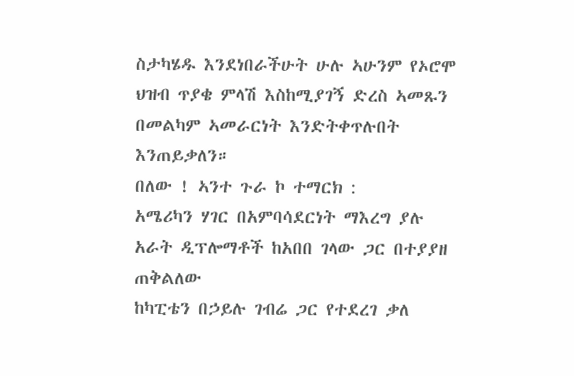ስታካሄዱ እንደነበራችሁት ሁሉ ኣሁንም የኦሮሞ ህዝብ ጥያቄ ምላሽ እስከሚያገኝ ድረስ ኣመጹን በመልካም ኣመራርነት እንድትቀጥሉበት እንጠይቃለን።
በለው ! ኣንተ ጉራ ኮ ተማርክ :
አሜሪካን ሃገር በአምባሳደርነት ማእረግ ያሉ አራት ዲፕሎማቶች ከአበበ ገላው ጋር በተያያዘ ጠቅልለው
ከካፒቴን በኃይሉ ገብሬ ጋር የተደረገ ቃለ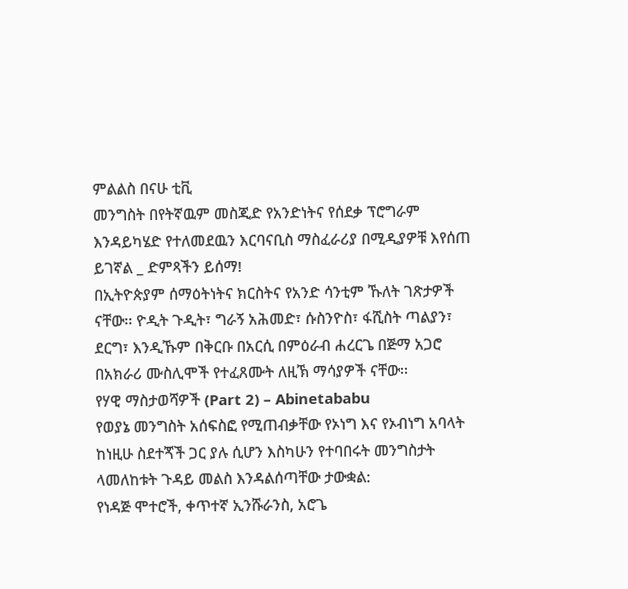ምልልስ በናሁ ቲቪ
መንግስት በየትኛዉም መስጂድ የአንድነትና የሰደቃ ፕሮግራም እንዳይካሄድ የተለመደዉን እርባናቢስ ማስፈራሪያ በሚዲያዎቹ እየሰጠ ይገኛል _ ድምጻችን ይሰማ!
በኢትዮጵያም ሰማዕትነትና ክርስትና የአንድ ሳንቲም ኹለት ገጽታዎች ናቸው፡፡ ዮዲት ጉዲት፣ ግራኝ አሕመድ፣ ሱስንዮስ፣ ፋሺስት ጣልያን፣ ደርግ፣ እንዲኹም በቅርቡ በአርሲ በምዕራብ ሐረርጌ በጅማ አጋሮ በአክራሪ ሙስሊሞች የተፈጸሙት ለዚኽ ማሳያዎች ናቸው፡፡
የሃዊ ማስታወሻዎች (Part 2) – Abinetababu
የወያኔ መንግስት አሰፍስፎ የሚጠብቃቸው የኦነግ እና የኦብነግ አባላት ከነዚሁ ስደተጞች ጋር ያሉ ሲሆን እስካሁን የተባበሩት መንግስታት ላመለከቱት ጉዳይ መልስ እንዳልሰጣቸው ታውቋል:
የነዳጅ ሞተሮች, ቀጥተኛ ኢንሹራንስ, አሮጌ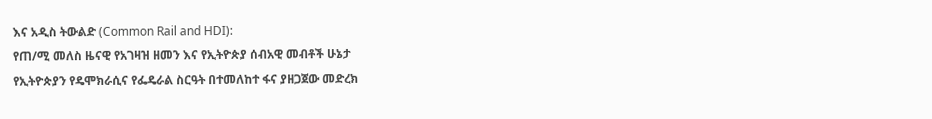እና አዲስ ትውልድ (Common Rail and HDI):
የጠ/ሚ መለስ ዜናዊ የአገዛዝ ዘመን እና የኢትዮጵያ ሰብአዊ መብቶች ሁኔታ
የኢትዮጵያን የዴሞክራሲና የፌዴራል ስርዓት በተመለከተ ፋና ያዘጋጀው መድረክ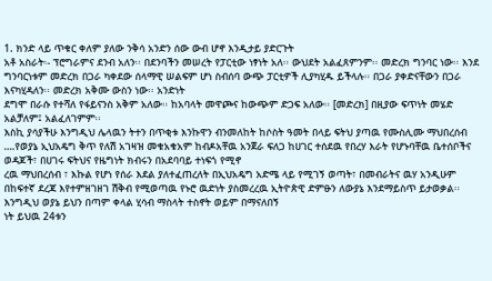1. ክንድ ላይ ጥቁር ቀለም ያለው ንቅሳ አንድን ሰው ውብ ሆኖ እንዲታይ ያድርጉት
አቶ አስራት፡- ፕሮግራምና ደንብ አለን፡፡ በደንባችን መሠረት የፓርቲው ነፃነት አለ፡፡ ውህደት አልፈጸምንም፡፡ መድረክ ግንባር ነው፡፡ እንደ ግንባርነቱም መድረክ በጋራ ካቀደው ሰላማዊ ሠልፍም ሆነ ስብሰባ ውጭ ፓርቲዎች ሊያካሂዱ ይችላሉ፡፡ በጋራ ያቀድናቸውን በጋራ እናካሂዳለን፡፡ መድረክ አቅሙ ውስን ነው፡፡ አንድነት
ደግሞ በራሱ የተሻለ የፋይናንስ አቅም አለው፡፡ ከአባላት መዋጮና ከውጭም ድጋፍ አለው፡፡ [መድረክ] በዚያው ፍጥነት መሄድ አልቻለም፤ አልፈለገምም፡፡
እስኪ ያሳያችሁ እንግዲህ ሌላዉን ትተን በጥቂቱ እንኩዋን ብንመለከት ከሶስት ዓመት በላይ ፍትህ ያጣዉ የሙስሊሙ ማህበረሰብ ….የወያኔ ኢህአዴግ ቅጥ የለሽ አገዛዝ መቁአቁአም ከብዶአቸዉ አንጀራ ፍለጋ ከሀገር ተሰደዉ የበረሃ እራት የሆኑባቸዉ ቤተሰቦችና ወዳጆች፣ በሀገሩ ፍትህና የዜግነት ክብሩን በአደባባይ ተነፍጎ የሚኖ
ረዉ ማህበረሰብ ፣ እኩል የሆነ የሰራ እደል ያለተፈጠረለት በኢህአዴግ አድሜ ላይ የሚገኝ ወጣት፣ በመብራትና ዉሃ አንዲሁም በከፍተኛ ደረጃ እየተምዘገዘገ ሽቅብ የሚወጣዉ የኑሮ ዉድነት ያስመረረዉ ኢትዮጵዊ ድምፁን ለውያኔ እንደማይስጥ ይታወቃል፡፡ እንግዲህ ወያኔ ይህን በጣም ቀላል ሂሳብ ማስላት ተስኖት ወይም በማናለበኝ
ነት ይህዉ 24ቱን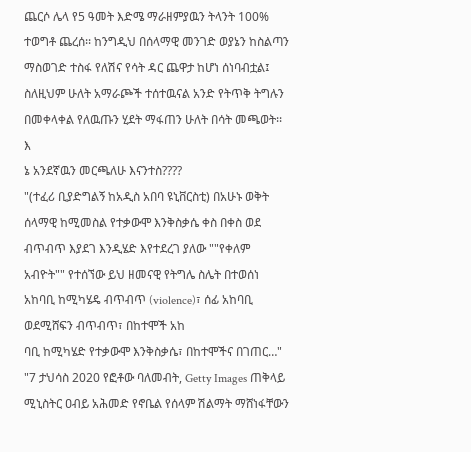ጨርሶ ሌላ የ5 ዓመት እድሜ ማራዘምያዉን ትላንት 100% ተወግቶ ጨረሰ፡፡ ከንግዲህ በሰላማዊ መንገድ ወያኔን ከስልጣን ማስወገድ ተስፋ የለሽና የሳት ዳር ጨዋታ ከሆነ ሰነባብቷል፤ ስለዚህም ሁለት አማራጮች ተሰተዉናል አንድ የትጥቅ ትግሉን በመቀላቀል የለዉጡን ሂደት ማፋጠን ሁለት በሳት መጫወት፡፡ እ
ኔ አንደኛዉን መርጫለሁ እናንተስ????
"(ተፈሪ ቢያድግልኝ ከአዲስ አበባ ዩኒቨርስቲ) በአሁኑ ወቅት ሰላማዊ ከሚመስል የተቃውሞ እንቅስቃሴ ቀስ በቀስ ወደ ብጥብጥ እያደገ እንዲሄድ እየተደረገ ያለው ""የቀለም አብዮት"" የተሰኘው ይህ ዘመናዊ የትግሌ ስሌት በተወሰነ አከባቢ ከሚካሄዴ ብጥብጥ (violence)፣ ሰፊ አከባቢ ወደሚሸፍን ብጥብጥ፣ በከተሞች አከ
ባቢ ከሚካሄድ የተቃውሞ እንቅስቃሴ፣ በከተሞችና በገጠር…"
"7 ታህሳስ 2020 የፎቶው ባለመብት, Getty Images ጠቅላይ ሚኒስትር ዐብይ አሕመድ የኖቤል የሰላም ሽልማት ማሸነፋቸውን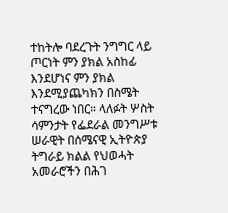ተከትሎ ባደረጉት ንግግር ላይ ጦርነት ምን ያክል አስከፊ እንደሆነና ምን ያክል እንደሚያጨካክን በስሜት ተናግረው ነበር። ላለፉት ሦስት ሳምንታት የፌደራል መንግሥቱ ሠራዊት በሰሜናዊ ኢትዮጵያ
ትግራይ ክልል የህወሓት አመራሮችን በሕገ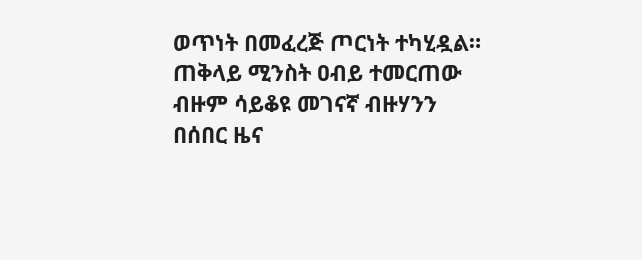ወጥነት በመፈረጅ ጦርነት ተካሂዷል። ጠቅላይ ሚንስት ዐብይ ተመርጠው ብዙም ሳይቆዩ መገናኛ ብዙሃንን በሰበር ዜና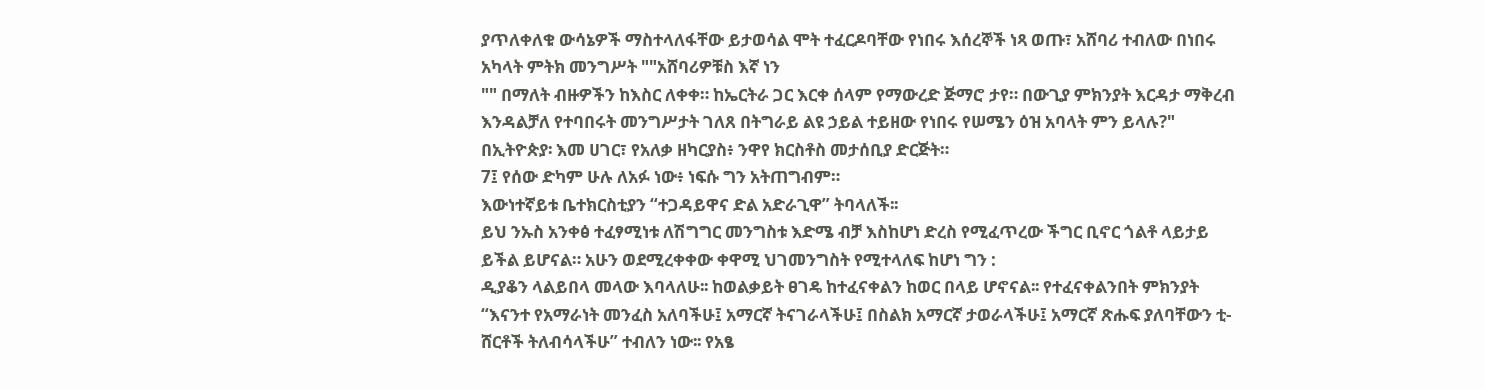ያጥለቀለቁ ውሳኔዎች ማስተላለፋቸው ይታወሳል ሞት ተፈርዶባቸው የነበሩ እሰረኞች ነጻ ወጡ፣ አሸባሪ ተብለው በነበሩ አካላት ምትክ መንግሥት ""አሸባሪዎቹስ እኛ ነን
"" በማለት ብዙዎችን ከእስር ለቀቀ። ከኤርትራ ጋር እርቀ ሰላም የማውረድ ጅማሮ ታየ። በውጊያ ምክንያት እርዳታ ማቅረብ እንዳልቻለ የተባበሩት መንግሥታት ገለጸ በትግራይ ልዩ ኃይል ተይዘው የነበሩ የሠሜን ዕዝ አባላት ምን ይላሉ?"
በኢትዮጵያ፡ እመ ሀገር፣ የአለቃ ዘካርያስ፥ ንዋየ ክርስቶስ መታሰቢያ ድርጅት።
7፤ የሰው ድካም ሁሉ ለአፉ ነው፥ ነፍሱ ግን አትጠግብም።
እውነተኛይቱ ቤተክርስቲያን “ተጋዳይዋና ድል አድራጊዋ” ትባላለች፡፡
ይህ ንኡስ አንቀፅ ተፈፃሚነቱ ለሽግግር መንግስቱ እድሜ ብቻ እስከሆነ ድረስ የሚፈጥረው ችግር ቢኖር ጎልቶ ላይታይ ይችል ይሆናል። አሁን ወደሚረቀቀው ቀዋሚ ህገመንግስት የሚተላለፍ ከሆነ ግን :
ዲያቆን ላልይበላ መላው እባላለሁ፡፡ ከወልቃይት ፀገዴ ከተፈናቀልን ከወር በላይ ሆኖናል፡፡ የተፈናቀልንበት ምክንያት “እናንተ የአማራነት መንፈስ አለባችሁ፤ አማርኛ ትናገራላችሁ፤ በስልክ አማርኛ ታወራላችሁ፤ አማርኛ ጽሑፍ ያለባቸውን ቲ-ሸርቶች ትለብሳላችሁ” ተብለን ነው፡፡ የአፄ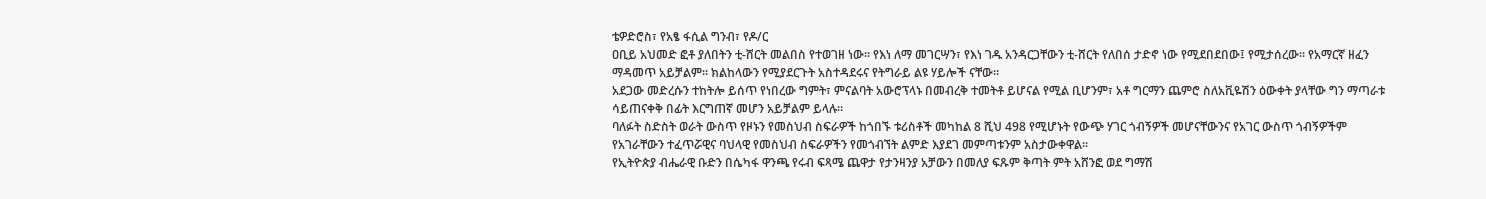ቴዎድሮስ፣ የአፄ ፋሲል ግንብ፣ የዶ/ር
ዐቢይ አህመድ ፎቶ ያለበትን ቲ-ሸርት መልበስ የተወገዘ ነው፡፡ የእነ ለማ መገርሣን፣ የእነ ገዱ አንዳርጋቸውን ቲ-ሸርት የለበሰ ታድኖ ነው የሚደበደበው፤ የሚታሰረው፡፡ የአማርኛ ዘፈን ማዳመጥ አይቻልም፡፡ ክልከላውን የሚያደርጉት አስተዳደሩና የትግራይ ልዩ ሃይሎች ናቸው፡፡
አደጋው መድረሱን ተከትሎ ይሰጥ የነበረው ግምት፣ ምናልባት አውሮፕላኑ በመብረቅ ተመትቶ ይሆናል የሚል ቢሆንም፣ አቶ ግርማን ጨምሮ ስለአቪዬሽን ዕውቀት ያላቸው ግን ማጣራቱ ሳይጠናቀቅ በፊት እርግጠኛ መሆን አይቻልም ይላሉ፡፡
ባለፉት ስድስት ወራት ውስጥ የዞኑን የመስህብ ስፍራዎች ከጎበኙ ቱሪስቶች መካከል 8 ሺህ 498 የሚሆኑት የውጭ ሃገር ጎብኝዎች መሆናቸውንና የአገር ውስጥ ጎብኝዎችም የአገራቸውን ተፈጥሯዊና ባህላዊ የመስህብ ስፍራዎችን የመጎብኘት ልምድ እያደገ መምጣቱንም አስታውቀዋል፡፡
የኢትዮጵያ ብሔራዊ ቡድን በሴካፋ ዋንጫ የሩብ ፍጻሜ ጨዋታ የታንዛንያ አቻውን በመለያ ፍጹም ቅጣት ምት አሸንፎ ወደ ግማሽ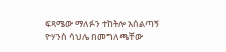ፍጻሜው ማለፉን ተከትሎ አሰልጣኝ ዮሃንስ ሳህሌ በመግለጫቸው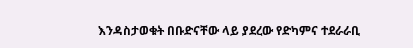እንዳስታወቁት በቡድናቸው ላይ ያደረው የድካምና ተደራራቢ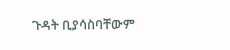ጉዳት ቢያሳስባቸውም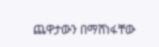ጨዋታውን በማሸነፋቸው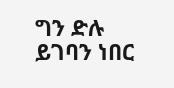ግን ድሉ ይገባን ነበር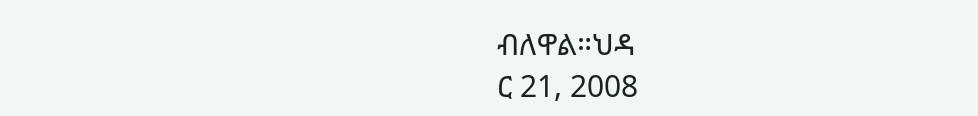ብለዋል።ህዳ
ር 21, 2008